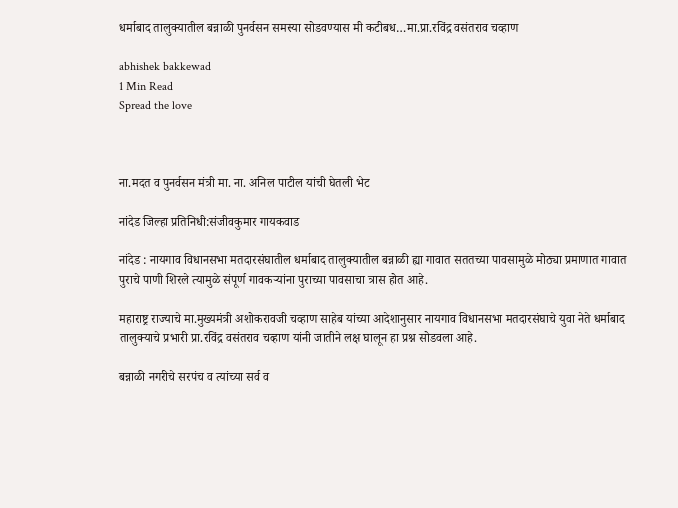धर्माबाद तालुक्यातील बन्नाळी पुनर्वसन समस्या सोडवण्यास मी कटीबध…मा.प्रा.रविंद्र वसंतराव चव्हाण

abhishek bakkewad
1 Min Read
Spread the love



ना.मदत व पुनर्वसन मंत्री मा. ना. अनिल पाटील यांची घेतली भेट

नांदेड जिल्हा प्रतिनिधी:संजीवकुमार गायकवाड

नांदेड : नायगाव विधानसभा मतदारसंघातील धर्माबाद तालुक्यातील बन्नाळी ह्या गावात सततच्या पावसामुळे मोठ्या प्रमाणात गावात पुराचे पाणी शिरले त्यामुळे संपूर्ण गावकऱ्यांना पुराच्या पावसाचा त्रास होत आहे.

महाराष्ट्र राज्याचे मा.मुख्यमंत्री अशोकरावजी चव्हाण साहेब यांच्या आदेशानुसार नायगाव विधानसभा मतदारसंघाचे युवा नेते धर्माबाद तालुक्याचे प्रभारी प्रा.रविंद्र वसंतराव चव्हाण यांनी जातीने लक्ष घालून हा प्रश्न सोडवला आहे.

बन्नाळी नगरीचे सरपंच व त्यांच्या सर्व व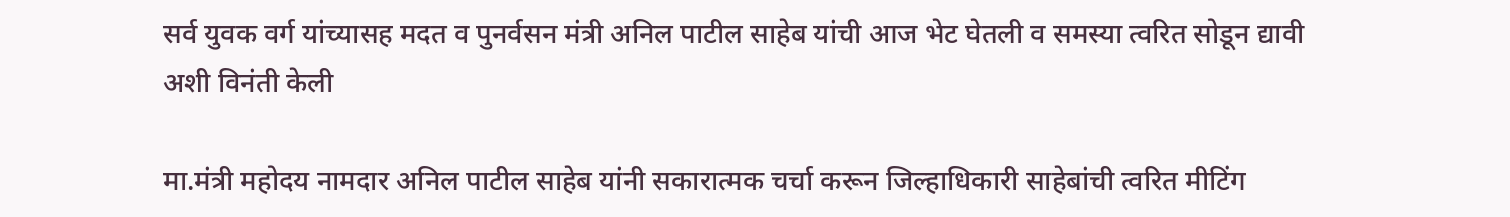सर्व युवक वर्ग यांच्यासह मदत व पुनर्वसन मंत्री अनिल पाटील साहेब यांची आज भेट घेतली व समस्या त्वरित सोडून द्यावी अशी विनंती केली

मा.मंत्री महोदय नामदार अनिल पाटील साहेब यांनी सकारात्मक चर्चा करून जिल्हाधिकारी साहेबांची त्वरित मीटिंग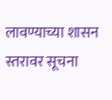लावण्याच्या शासन स्तरावर सूचना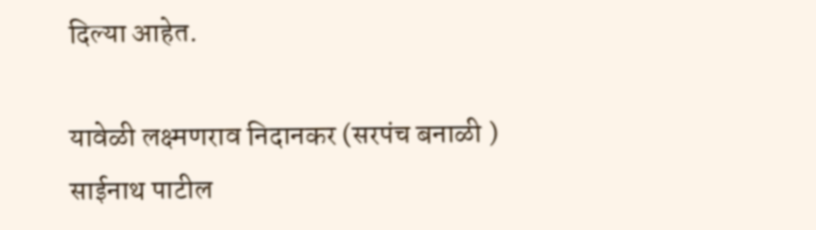दिल्या आहेत.

यावेळी लक्ष्मणराव निदानकर (सरपंच बनाळी ) साईनाथ पाटील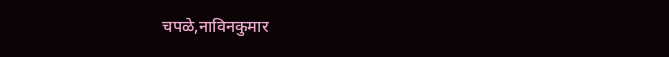चपळे,नाविनकुमार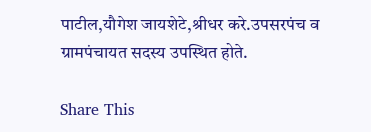पाटील,यौगेश जायशेटे,श्रीधर करे.उपसरपंच व ग्रामपंचायत सदस्य उपस्थित होते.

Share This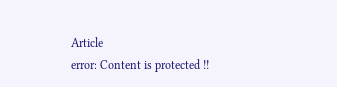Article
error: Content is protected !!